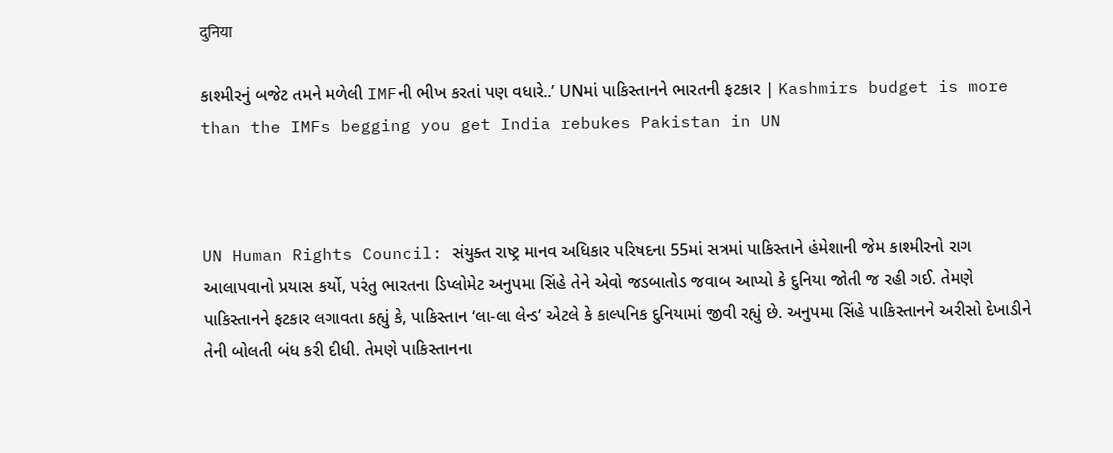दुनिया

કાશ્મીરનું બજેટ તમને મળેલી IMFની ભીખ કરતાં પણ વધારે..’ UNમાં પાકિસ્તાનને ભારતની ફટકાર | Kashmirs budget is more than the IMFs begging you get India rebukes Pakistan in UN



UN Human Rights Council: સંયુક્ત રાષ્ટ્ર માનવ અધિકાર પરિષદના 55માં સત્રમાં પાકિસ્તાને હંમેશાની જેમ કાશ્મીરનો રાગ આલાપવાનો પ્રયાસ કર્યો, પરંતુ ભારતના ડિપ્લોમેટ અનુપમા સિંહે તેને એવો જડબાતોડ જવાબ આપ્યો કે દુનિયા જોતી જ રહી ગઈ. તેમણે પાકિસ્તાનને ફટકાર લગાવતા કહ્યું કે, પાકિસ્તાન ‘લા-લા લેન્ડ’ એટલે કે કાલ્પનિક દુનિયામાં જીવી રહ્યું છે. અનુપમા સિંહે પાકિસ્તાનને અરીસો દેખાડીને તેની બોલતી બંધ કરી દીધી. તેમણે પાકિસ્તાનના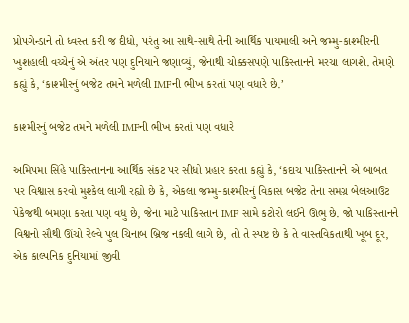પ્રોપગેન્ડાને તો ધ્વસ્ત કરી જ દીધો, પરંતુ આ સાથે-સાથે તેની આર્થિક પાયમાલી અને જમ્મુ-કાશ્મીરની ખુશહાલી વચ્ચેનું એ અંતર પણ દુનિયાને જણાવ્યું, જેનાથી ચોક્કસપણે પાકિસ્તાનને મરચા લાગશે. તેમણે કહ્યું કે, ‘કાશ્મીરનું બજેટ તમને મળેલી IMFની ભીખ કરતાં પણ વધારે છે.’

કાશ્મીરનું બજેટ તમને મળેલી IMFની ભીખ કરતાં પણ વધારે

અમિપમા સિંહે પાકિસ્તાનના આર્થિક સંકટ પર સીધો પ્રહાર કરતા કહ્યું કે, ‘કદાચ પાકિસ્તાનને એ બાબત પર વિશ્વાસ કરવો મુશ્કેલ લાગી રહ્યો છે કે, એકલા જમ્મુ-કાશ્મીરનું વિકાસ બજેટ તેના સમગ્ર બેલઆઉટ પેકેજથી બમણા કરતા પણ વધુ છે, જેના માટે પાકિસ્તાન IMF સામે કટોરો લઈને ઊભુ છે. જો પાકિસ્તાનને વિશ્વનો સૌથી ઊંચો રેલ્વે પુલ ચિનાબ બ્રિજ નકલી લાગે છે, તો તે સ્પષ્ટ છે કે તે વાસ્તવિકતાથી ખૂબ દૂર, એક કાલ્પનિક દુનિયામાં જીવી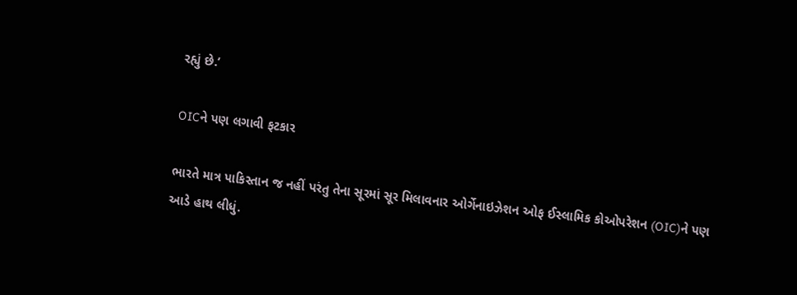રહ્યું છે.’

OICને પણ લગાવી ફટકાર

ભારતે માત્ર પાકિસ્તાન જ નહીં પરંતુ તેના સૂરમાં સૂર મિલાવનાર ઓર્ગેનાઇઝેશન ઓફ ઈસ્લામિક કોઓપરેશન (OIC)ને પણ આડે હાથ લીધું.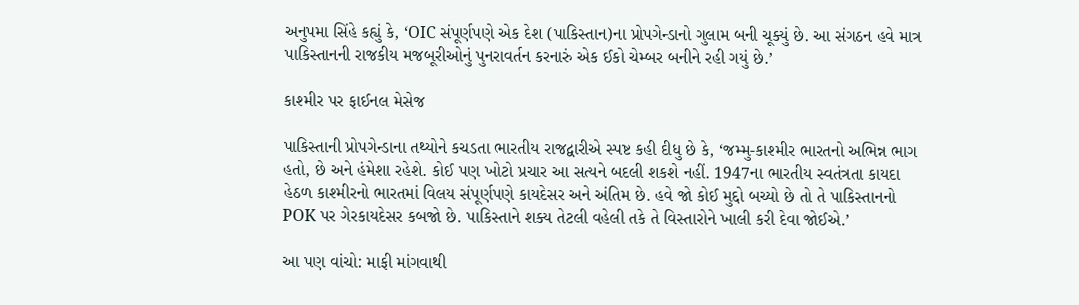અનુપમા સિંહે કહ્યું કે, ‘OIC સંપૂર્ણપણે એક દેશ (પાકિસ્તાન)ના પ્રોપગેન્ડાનો ગુલામ બની ચૂક્યું છે. આ સંગઠન હવે માત્ર પાકિસ્તાનની રાજકીય મજબૂરીઓનું પુનરાવર્તન કરનારું એક ઈકો ચેમ્બર બનીને રહી ગયું છે.’

કાશ્મીર પર ફાઈનલ મેસેજ

પાકિસ્તાની પ્રોપગેન્ડાના તથ્યોને કચડતા ભારતીય રાજદ્વારીએ સ્પષ્ટ કહી દીધુ છે કે, ‘જમ્મુ-કાશ્મીર ભારતનો અભિન્ન ભાગ હતો, છે અને હંમેશા રહેશે. કોઈ પણ ખોટો પ્રચાર આ સત્યને બદલી શકશે નહીં. 1947ના ભારતીય સ્વતંત્રતા કાયદા હેઠળ કાશ્મીરનો ભારતમાં વિલય સંપૂર્ણપણે કાયદેસર અને અંતિમ છે. હવે જો કોઈ મુદ્દો બચ્યો છે તો તે પાકિસ્તાનનો POK પર ગેરકાયદેસર કબજો છે. પાકિસ્તાને શક્ય તેટલી વહેલી તકે તે વિસ્તારોને ખાલી કરી દેવા જોઈએ.’

આ પણ વાંચો: માફી માંગવાથી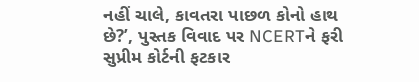નહીં ચાલે, કાવતરા પાછળ કોનો હાથ છે?’, પુસ્તક વિવાદ પર NCERTને ફરી સુપ્રીમ કોર્ટની ફટકાર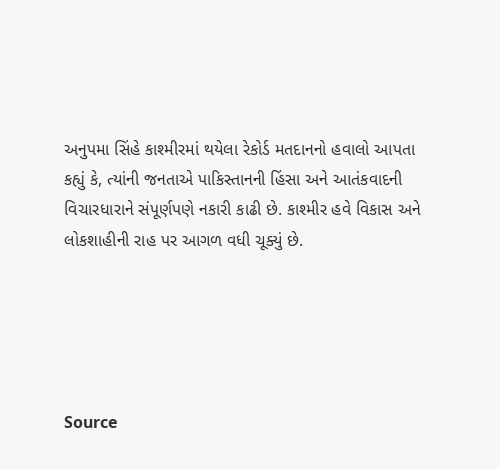અનુપમા સિંહે કાશ્મીરમાં થયેલા રેકોર્ડ મતદાનનો હવાલો આપતા કહ્યું કે, ત્યાંની જનતાએ પાકિસ્તાનની હિંસા અને આતંકવાદની વિચારધારાને સંપૂર્ણપણે નકારી કાઢી છે. કાશ્મીર હવે વિકાસ અને લોકશાહીની રાહ પર આગળ વધી ચૂક્યું છે.





Source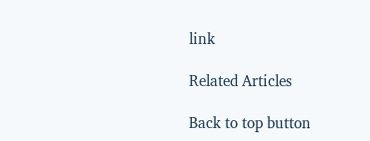link

Related Articles

Back to top button